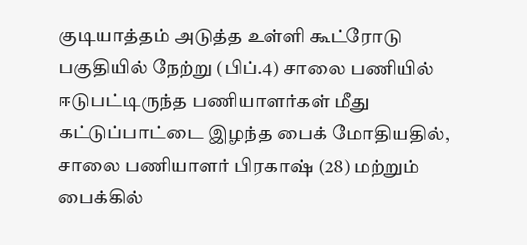குடியாத்தம் அடுத்த உள்ளி கூட்ரோடு பகுதியில் நேற்று (பிப்.4) சாலை பணியில் ஈடுபட்டிருந்த பணியாளர்கள் மீது கட்டுப்பாட்டை இழந்த பைக் மோதியதில், சாலை பணியாளர் பிரகாஷ் (28) மற்றும் பைக்கில்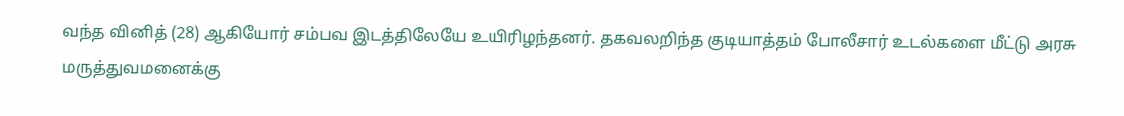வந்த வினித் (28) ஆகியோர் சம்பவ இடத்திலேயே உயிரிழந்தனர். தகவலறிந்த குடியாத்தம் போலீசார் உடல்களை மீட்டு அரசு மருத்துவமனைக்கு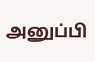அனுப்பி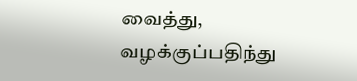வைத்து, வழக்குப்பதிந்து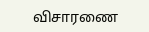விசாரணை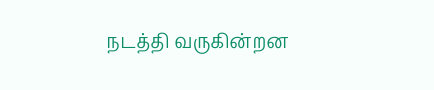நடத்தி வருகின்றன